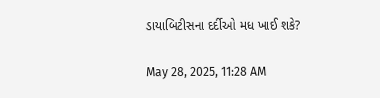ડાયાબિટીસના દર્દીઓ મધ ખાઈ શકે?

May 28, 2025, 11:28 AM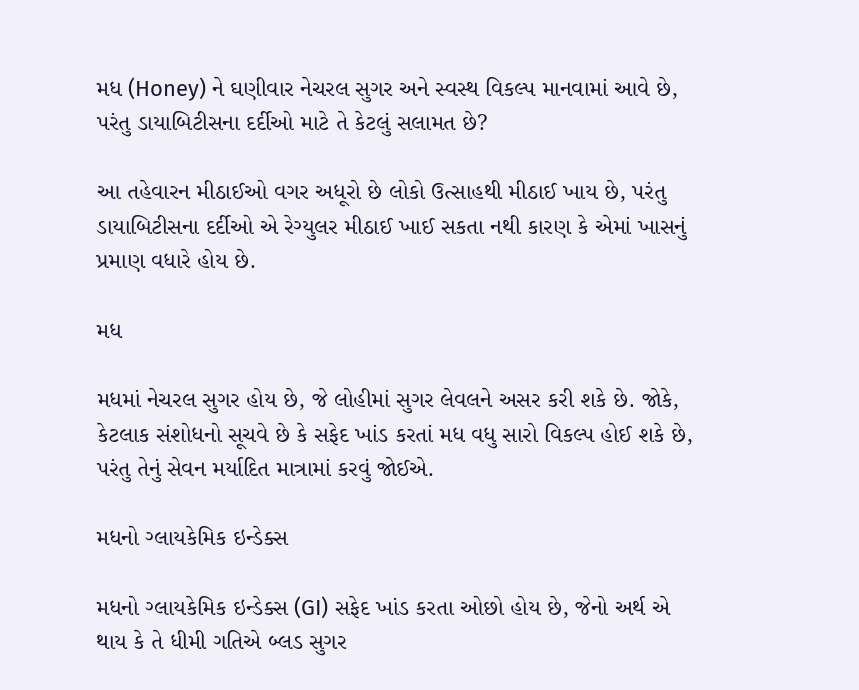મધ (Honey) ને ઘણીવાર નેચરલ સુગર અને સ્વસ્થ વિકલ્પ માનવામાં આવે છે, પરંતુ ડાયાબિટીસના દર્દીઓ માટે તે કેટલું સલામત છે?

આ તહેવારન મીઠાઈઓ વગર અધૂરો છે લોકો ઉત્સાહથી મીઠાઈ ખાય છે, પરંતુ ડાયાબિટીસના દર્દીઓ એ રેગ્યુલર મીઠાઈ ખાઈ સકતા નથી કારણ કે એમાં ખાસનું પ્રમાણ વધારે હોય છે.

મધ

મધમાં નેચરલ સુગર હોય છે, જે લોહીમાં સુગર લેવલને અસર કરી શકે છે. જોકે, કેટલાક સંશોધનો સૂચવે છે કે સફેદ ખાંડ કરતાં મધ વધુ સારો વિકલ્પ હોઈ શકે છે, પરંતુ તેનું સેવન મર્યાદિત માત્રામાં કરવું જોઈએ.

મધનો ગ્લાયકેમિક ઇન્ડેક્સ

મધનો ગ્લાયકેમિક ઇન્ડેક્સ (GI) સફેદ ખાંડ કરતા ઓછો હોય છે, જેનો અર્થ એ થાય કે તે ધીમી ગતિએ બ્લડ સુગર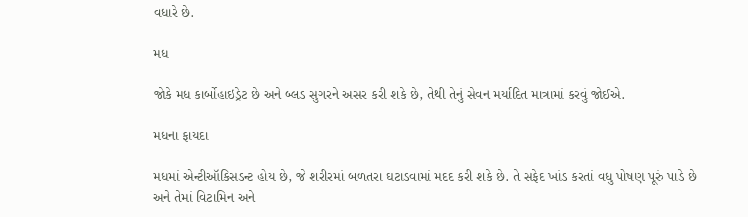વધારે છે.

મધ

જોકે મધ કાર્બોહાઇડ્રેટ છે અને બ્લડ સુગરને અસર કરી શકે છે, તેથી તેનું સેવન મર્યાદિત માત્રામાં કરવું જોઈએ.

મધના ફાયદા

મધમાં એન્ટીઑકિસડન્ટ હોય છે, જે શરીરમાં બળતરા ઘટાડવામાં મદદ કરી શકે છે. તે સફેદ ખાંડ કરતાં વધુ પોષણ પૂરું પાડે છે અને તેમાં વિટામિન અને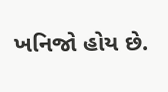ખનિજો હોય છે.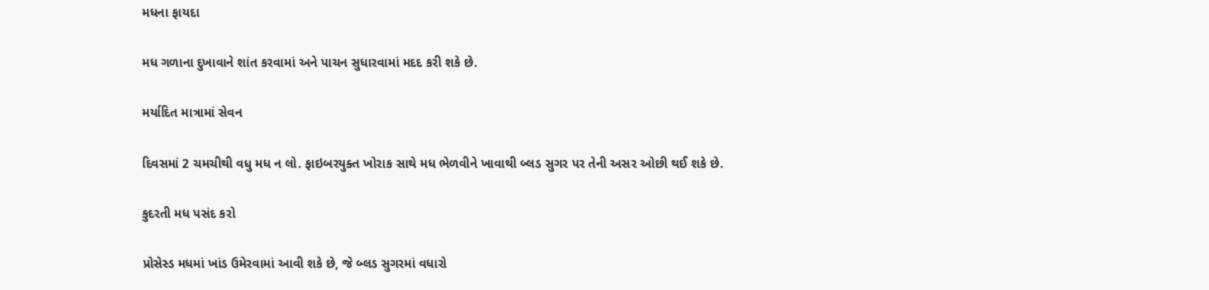મધના ફાયદા

મધ ગળાના દુખાવાને શાંત કરવામાં અને પાચન સુધારવામાં મદદ કરી શકે છે.

મર્યાદિત માત્રામાં સેવન

દિવસમાં 2 ચમચીથી વધુ મધ ન લો. ફાઇબરયુક્ત ખોરાક સાથે મધ ભેળવીને ખાવાથી બ્લડ સુગર પર તેની અસર ઓછી થઈ શકે છે.

કુદરતી મધ પસંદ કરો

પ્રોસેસ્ડ મધમાં ખાંડ ઉમેરવામાં આવી શકે છે, જે બ્લડ સુગરમાં વધારો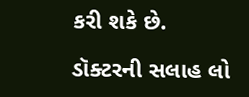કરી શકે છે.

ડૉક્ટરની સલાહ લો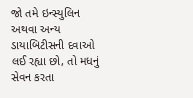જો તમે ઇન્સ્યુલિન અથવા અન્ય ડાયાબિટીસની દવાઓ લઈ રહ્યા છો, તો મધનું સેવન કરતા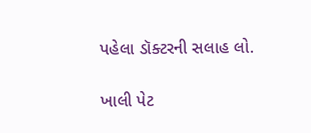પહેલા ડૉક્ટરની સલાહ લો.

ખાલી પેટ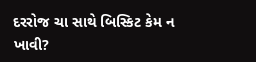દરરોજ ચા સાથે બિસ્કિટ કેમ ન ખાવી?